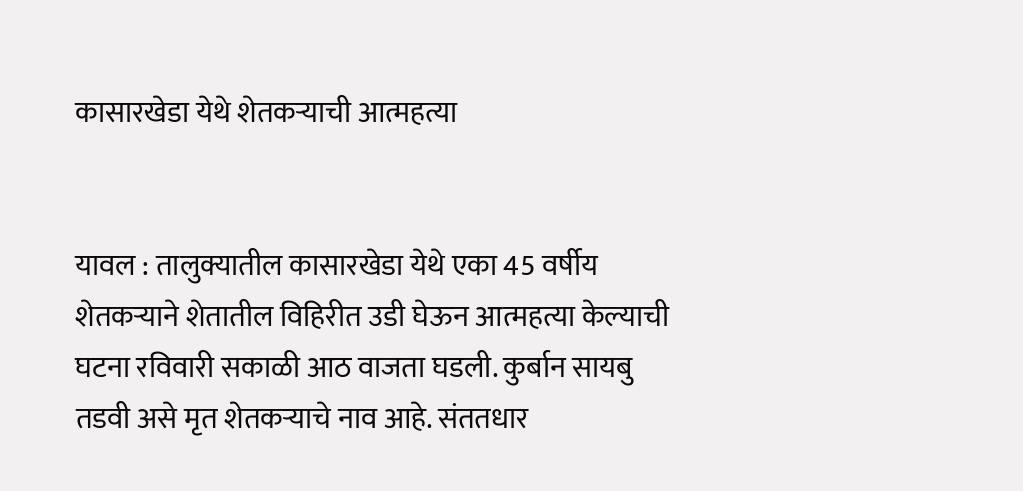कासारखेडा येथे शेतकर्‍याची आत्महत्या


यावल : तालुक्यातील कासारखेडा येथे एका 45 वर्षीय शेतकर्‍याने शेतातील विहिरीत उडी घेऊन आत्महत्या केल्याची घटना रविवारी सकाळी आठ वाजता घडली. कुर्बान सायबु तडवी असे मृत शेतकर्‍याचे नाव आहे. संततधार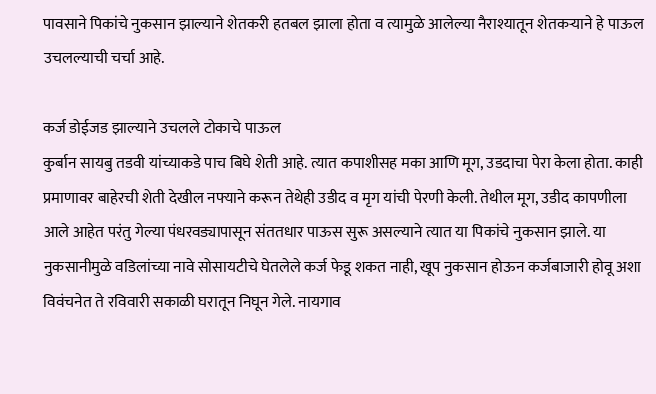पावसाने पिकांचे नुकसान झाल्याने शेतकरी हतबल झाला होता व त्यामुळे आलेल्या नैराश्यातून शेतकर्‍याने हे पाऊल उचलल्याची चर्चा आहे.

कर्ज डोईजड झाल्याने उचलले टोकाचे पाऊल
कुर्बान सायबु तडवी यांच्याकडे पाच बिघे शेती आहे. त्यात कपाशीसह मका आणि मूग, उडदाचा पेरा केला होता. काही प्रमाणावर बाहेरची शेती देखील नफ्याने करून तेथेही उडीद व मृग यांची पेरणी केली. तेथील मूग, उडीद कापणीला आले आहेत परंतु गेल्या पंधरवड्यापासून संततधार पाऊस सुरू असल्याने त्यात या पिकांचे नुकसान झाले. या नुकसानीमुळे वडिलांच्या नावे सोसायटीचे घेतलेले कर्ज फेडू शकत नाही, खूप नुकसान होऊन कर्जबाजारी होवू अशा विवंचनेत ते रविवारी सकाळी घरातून निघून गेले. नायगाव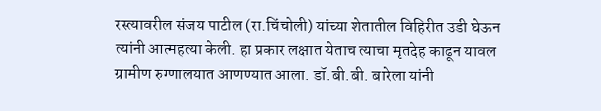रस्त्यावरील संजय पाटील (रा.चिंचोली) यांच्या शेतातील विहिरीत उडी घेऊन त्यांनी आत्महत्या केली. हा प्रकार लक्षात येताच त्याचा मृतदेह काढून यावल ग्रामीण रुग्णालयात आणण्यात आला. डॉ.बी.बी. बारेला यांनी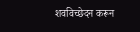शवविच्छेदन करून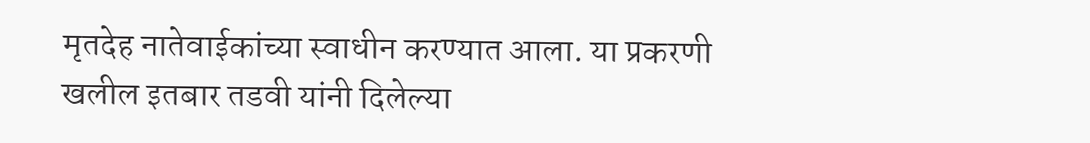मृतदेह नातेवाईकांच्या स्वाधीन करण्यात आला. या प्रकरणी खलील इतबार तडवी यांनी दिलेल्या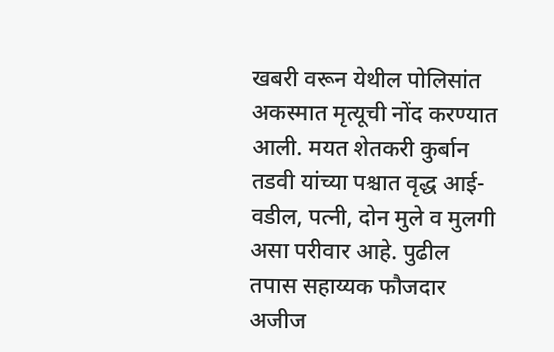खबरी वरून येथील पोलिसांत अकस्मात मृत्यूची नोंद करण्यात आली. मयत शेतकरी कुर्बान तडवी यांच्या पश्चात वृद्ध आई-वडील, पत्नी, दोन मुले व मुलगी असा परीवार आहे. पुढील तपास सहाय्यक फौजदार अजीज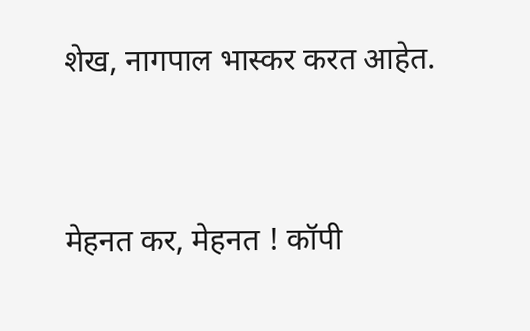शेख, नागपाल भास्कर करत आहेत.




मेहनत कर, मेहनत ! कॉपी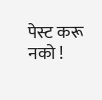पेस्ट करू नको !